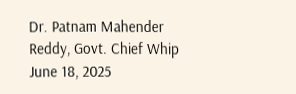Dr. Patnam Mahender Reddy, Govt. Chief Whip
June 18, 2025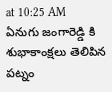at 10:25 AM
ఏనుగు జంగారెడ్డి కి శుభాకాంక్షలు తెలిపిన పట్నం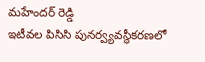మహేందర్ రెడ్డి
ఇటీవల పిసిసి పునర్వ్యవస్థీకరణలో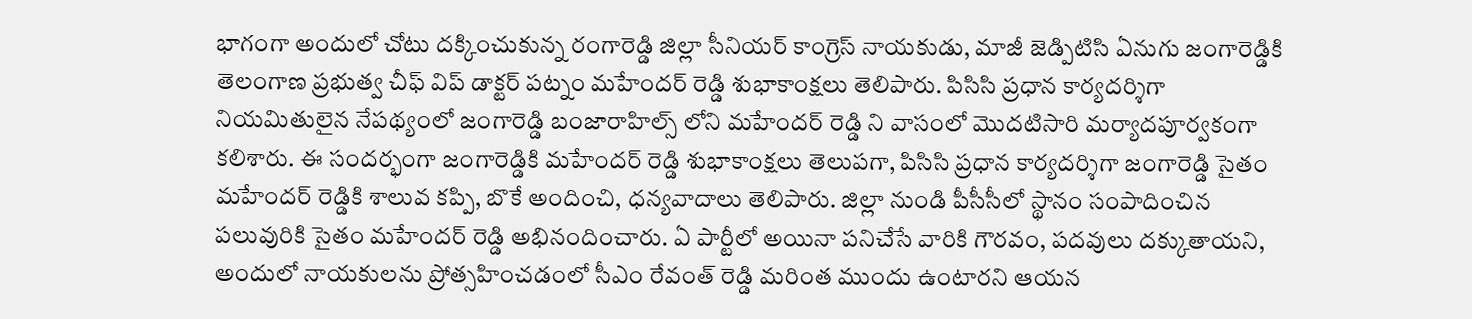భాగంగా అందులో చోటు దక్కించుకున్న రంగారెడ్డి జిల్లా సీనియర్ కాంగ్రెస్ నాయకుడు, మాజీ జెడ్పిటిసి ఏనుగు జంగారెడ్డికి తెలంగాణ ప్రభుత్వ చీఫ్ విప్ డాక్టర్ పట్నం మహేందర్ రెడ్డి శుభాకాంక్షలు తెలిపారు. పిసిసి ప్రధాన కార్యదర్శిగా నియమితులైన నేపథ్యంలో జంగారెడ్డి బంజారాహిల్స్ లోని మహేందర్ రెడ్డి ని వాసంలో మొదటిసారి మర్యాదపూర్వకంగా కలిశారు. ఈ సందర్భంగా జంగారెడ్డికి మహేందర్ రెడ్డి శుభాకాంక్షలు తెలుపగా, పిసిసి ప్రధాన కార్యదర్శిగా జంగారెడ్డి సైతం మహేందర్ రెడ్డికి శాలువ కప్పి, బొకే అందించి, ధన్యవాదాలు తెలిపారు. జిల్లా నుండి పీసీసీలో స్థానం సంపాదించిన పలువురికి సైతం మహేందర్ రెడ్డి అభినందించారు. ఏ పార్టీలో అయినా పనిచేసే వారికి గౌరవం, పదవులు దక్కుతాయని, అందులో నాయకులను ప్రోత్సహించడంలో సీఎం రేవంత్ రెడ్డి మరింత ముందు ఉంటారని ఆయన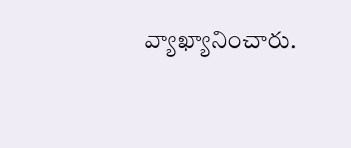వ్యాఖ్యానించారు.